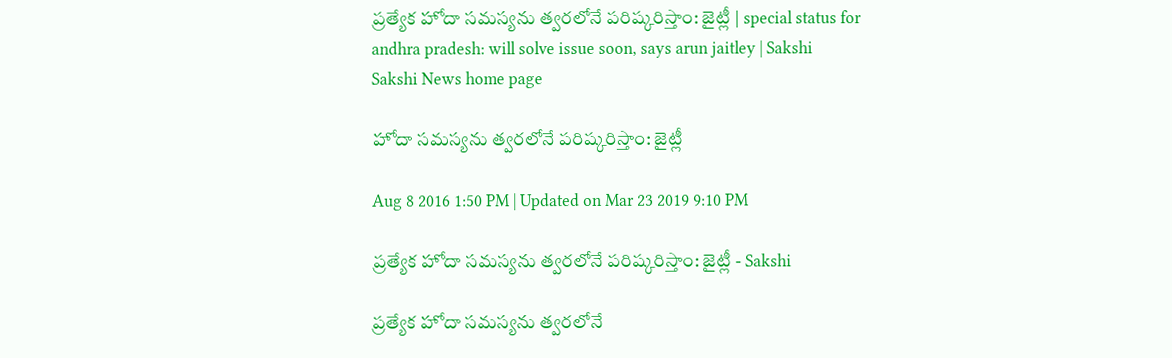ప్రత్యేక హోదా సమస్యను త్వరలోనే పరిష్కరిస్తాం: జైట్లీ | special status for andhra pradesh: will solve issue soon, says arun jaitley | Sakshi
Sakshi News home page

హోదా సమస్యను త్వరలోనే పరిష్కరిస్తాం: జైట్లీ

Aug 8 2016 1:50 PM | Updated on Mar 23 2019 9:10 PM

ప్రత్యేక హోదా సమస్యను త్వరలోనే పరిష్కరిస్తాం: జైట్లీ - Sakshi

ప్రత్యేక హోదా సమస్యను త్వరలోనే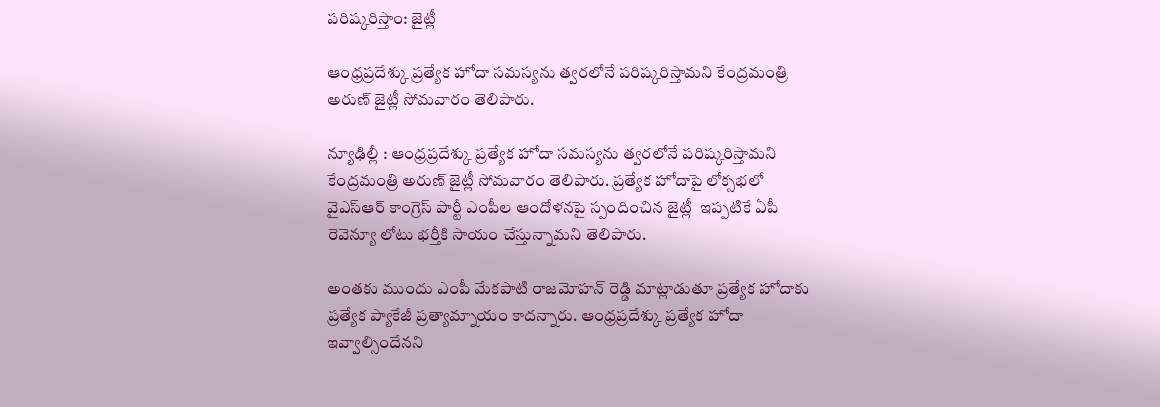పరిష్కరిస్తాం: జైట్లీ

ఆంధ్రప్రదేశ్కు ప్రత్యేక హోదా సమస్యను త్వరలోనే పరిష్కరిస్తామని కేంద్రమంత్రి అరుణ్ జైట్లీ సోమవారం తెలిపారు.

న్యూఢిల్లీ : ఆంధ్రప్రదేశ్కు ప్రత్యేక హోదా సమస్యను త్వరలోనే పరిష్కరిస్తామని కేంద్రమంత్రి అరుణ్ జైట్లీ సోమవారం తెలిపారు. ప్రత్యేక హోదాపై లోక్సభలో వైఎస్ఆర్ కాంగ్రెస్ పార్టీ ఎంపీల ఆందోళనపై స్పందించిన జైట్లీ  ఇప్పటికే ఏపీ రెవెన్యూ లోటు భర్తీకి సాయం చేస్తున్నామని తెలిపారు.

అంతకు ముందు ఎంపీ మేకపాటి రాజమోహన్ రెడ్డి మాట్లాడుతూ ప్రత్యేక హోదాకు ప్రత్యేక ప్యాకేజీ ప్రత్యామ్నాయం కాదన్నారు. ఆంధ్రప్రదేశ్కు ప్రత్యేక హోదా ఇవ్వాల్సిందేనని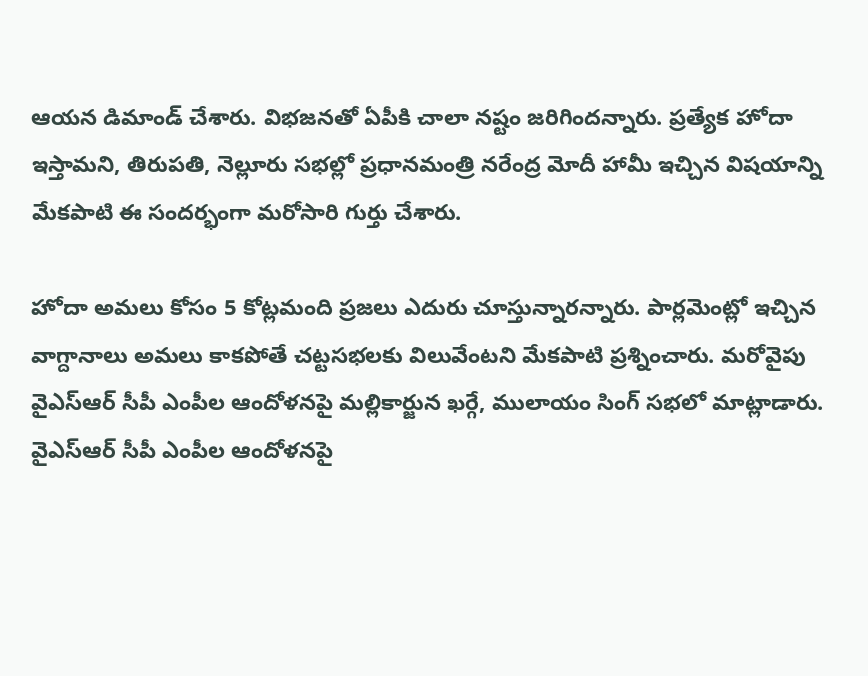ఆయన డిమాండ్ చేశారు. విభజనతో ఏపీకి చాలా నష్టం జరిగిందన్నారు. ప్రత్యేక హోదా ఇస్తామని, తిరుపతి, నెల్లూరు సభల్లో ప్రధానమంత్రి నరేంద్ర మోదీ హామీ ఇచ్చిన విషయాన్ని మేకపాటి ఈ సందర్భంగా మరోసారి గుర్తు చేశారు.

హోదా అమలు కోసం 5 కోట్లమంది ప్రజలు ఎదురు చూస్తున్నారన్నారు. పార్లమెంట్లో ఇచ్చిన వాగ్దానాలు అమలు కాకపోతే చట్టసభలకు విలువేంటని మేకపాటి ప్రశ్నించారు. మరోవైపు వైఎస్ఆర్ సీపీ ఎంపీల ఆందోళనపై మల్లికార్జున ఖర్గే, ములాయం సింగ్ సభలో మాట్లాడారు. వైఎస్ఆర్ సీపీ ఎంపీల ఆందోళనపై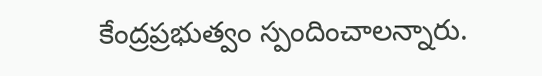కేంద్రప్రభుత్వం స్పందించాలన్నారు.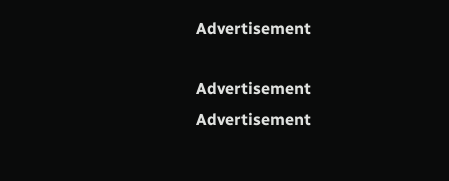Advertisement

Advertisement
Advertisement